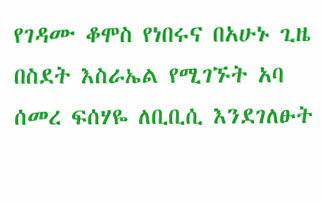የገዳሙ ቆሞስ የነበሩና በአሁኑ ጊዜ በስደት እስራኤል የሚገኙት አባ ሰመረ ፍሰሃዬ ለቢቢሲ እንደገለፁት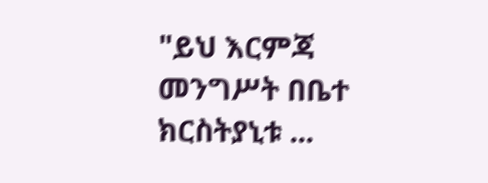"ይህ እርምጃ መንግሥት በቤተ ክርስትያኒቱ ...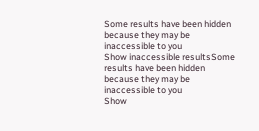Some results have been hidden because they may be inaccessible to you
Show inaccessible resultsSome results have been hidden because they may be inaccessible to you
Show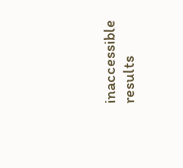inaccessible results